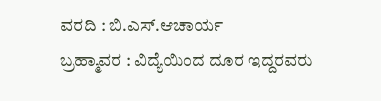ವರದಿ : ಬಿ.ಎಸ್.ಆಚಾರ್ಯ
ಬ್ರಹ್ಮಾವರ : ವಿದ್ಯೆಯಿಂದ ದೂರ ಇದ್ದರವರು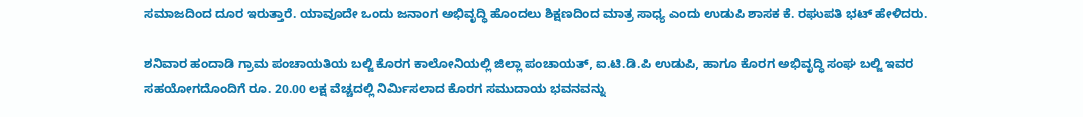ಸಮಾಜದಿಂದ ದೂರ ಇರುತ್ತಾರೆ. ಯಾವೂದೇ ಒಂದು ಜನಾಂಗ ಅಭಿವೃದ್ಧಿ ಹೊಂದಲು ಶಿಕ್ಷಣದಿಂದ ಮಾತ್ರ ಸಾಧ್ಯ ಎಂದು ಉಡುಪಿ ಶಾಸಕ ಕೆ. ರಘುಪತಿ ಭಟ್ ಹೇಳಿದರು.

ಶನಿವಾರ ಹಂದಾಡಿ ಗ್ರಾಮ ಪಂಚಾಯತಿಯ ಬಲ್ಜಿ ಕೊರಗ ಕಾಲೋನಿಯಲ್ಲಿ ಜಿಲ್ಲಾ ಪಂಚಾಯತ್, ಐ.ಟಿ.ಡಿ.ಪಿ ಉಡುಪಿ, ಹಾಗೂ ಕೊರಗ ಅಭಿವೃದ್ಧಿ ಸಂಘ ಬಲ್ಜಿ ಇವರ ಸಹಯೋಗದೊಂದಿಗೆ ರೂ. 20.00 ಲಕ್ಷ ವೆಚ್ಚದಲ್ಲಿ ನಿರ್ಮಿಸಲಾದ ಕೊರಗ ಸಮುದಾಯ ಭವನವನ್ನು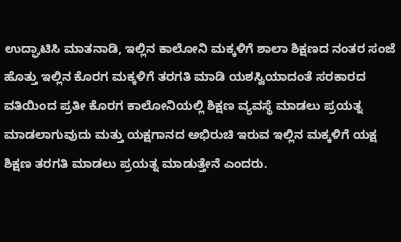ಉದ್ಘಾಟಿಸಿ ಮಾತನಾಡಿ, ಇಲ್ಲಿನ ಕಾಲೋನಿ ಮಕ್ಕಳಿಗೆ ಶಾಲಾ ಶಿಕ್ಷಣದ ನಂತರ ಸಂಜೆ ಹೊತ್ತು ಇಲ್ಲಿನ ಕೊರಗ ಮಕ್ಕಳಿಗೆ ತರಗತಿ ಮಾಡಿ ಯಶಸ್ವಿಯಾದಂತೆ ಸರಕಾರದ ವತಿಯಿಂದ ಪ್ರತೀ ಕೊರಗ ಕಾಲೋನಿಯಲ್ಲಿ ಶಿಕ್ಷಣ ವ್ಯವಸ್ಥೆ ಮಾಡಲು ಪ್ರಯತ್ನ ಮಾಡಲಾಗುವುದು ಮತ್ತು ಯಕ್ಷಗಾನದ ಅಭಿರುಚಿ ಇರುವ ಇಲ್ಲಿನ ಮಕ್ಕಳಿಗೆ ಯಕ್ಷ ಶಿಕ್ಷಣ ತರಗತಿ ಮಾಡಲು ಪ್ರಯತ್ನ ಮಾಡುತ್ತೇನೆ ಎಂದರು.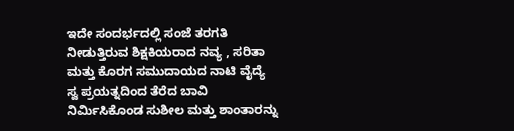ಇದೇ ಸಂದರ್ಭದಲ್ಲಿ ಸಂಜೆ ತರಗತಿ ನೀಡುತ್ತಿರುವ ಶಿಕ್ಷಕಿಯರಾದ ನವ್ಯ , ಸರಿತಾ ಮತ್ತು ಕೊರಗ ಸಮುದಾಯದ ನಾಟಿ ವೈದ್ಯೆ ಸ್ವ ಪ್ರಯತ್ನದಿಂದ ತೆರೆದ ಬಾವಿ ನಿರ್ಮಿಸಿಕೊಂಡ ಸುಶೀಲ ಮತ್ತು ಶಾಂತಾರನ್ನು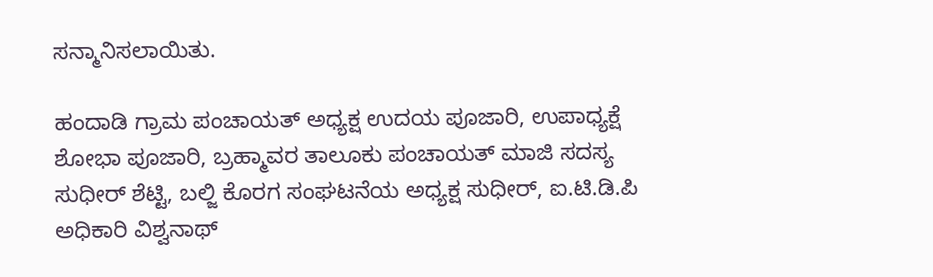ಸನ್ಮಾನಿಸಲಾಯಿತು.

ಹಂದಾಡಿ ಗ್ರಾಮ ಪಂಚಾಯತ್ ಅಧ್ಯಕ್ಷ ಉದಯ ಪೂಜಾರಿ, ಉಪಾಧ್ಯಕ್ಷೆ ಶೋಭಾ ಪೂಜಾರಿ, ಬ್ರಹ್ಮಾವರ ತಾಲೂಕು ಪಂಚಾಯತ್ ಮಾಜಿ ಸದಸ್ಯ ಸುಧೀರ್ ಶೆಟ್ಟಿ, ಬಲ್ಜಿ ಕೊರಗ ಸಂಘಟನೆಯ ಅಧ್ಯಕ್ಷ ಸುಧೀರ್, ಐ.ಟಿ.ಡಿ.ಪಿ ಅಧಿಕಾರಿ ವಿಶ್ವನಾಥ್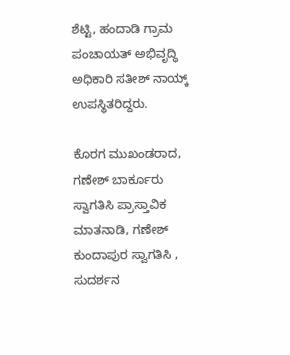ಶೆಟ್ಟಿ, ಹಂದಾಡಿ ಗ್ರಾಮ ಪಂಚಾಯತ್ ಅಭಿವೃದ್ಧಿ ಅಧಿಕಾರಿ ಸತೀಶ್ ನಾಯ್ಕ್ ಉಪಸ್ಥಿತರಿದ್ದರು.

ಕೊರಗ ಮುಖಂಡರಾದ, ಗಣೇಶ್ ಬಾರ್ಕೂರು ಸ್ವಾಗತಿಸಿ ಪ್ರಾಸ್ತಾವಿಕ ಮಾತನಾಡಿ, ಗಣೇಶ್ ಕುಂದಾಪುರ ಸ್ವಾಗತಿಸಿ , ಸುದರ್ಶನ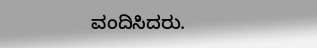ವಂದಿಸಿದರು.